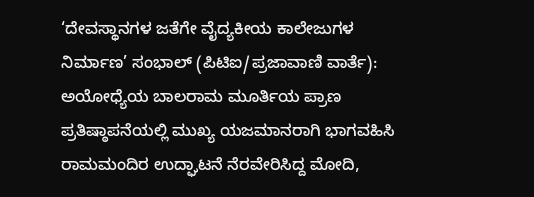‘ದೇವಸ್ಥಾನಗಳ ಜತೆಗೇ ವೈದ್ಯಕೀಯ ಕಾಲೇಜುಗಳ ನಿರ್ಮಾಣ’ ಸಂಭಾಲ್ (ಪಿಟಿಐ/ಪ್ರಜಾವಾಣಿ ವಾರ್ತೆ): ಅಯೋಧ್ಯೆಯ ಬಾಲರಾಮ ಮೂರ್ತಿಯ ಪ್ರಾಣ ಪ್ರತಿಷ್ಠಾಪನೆಯಲ್ಲಿ ಮುಖ್ಯ ಯಜಮಾನರಾಗಿ ಭಾಗವಹಿಸಿ ರಾಮಮಂದಿರ ಉದ್ಘಾಟನೆ ನೆರವೇರಿಸಿದ್ದ ಮೋದಿ,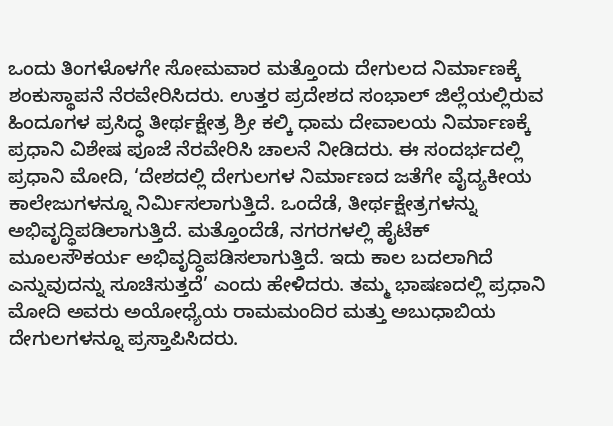ಒಂದು ತಿಂಗಳೊಳಗೇ ಸೋಮವಾರ ಮತ್ತೊಂದು ದೇಗುಲದ ನಿರ್ಮಾಣಕ್ಕೆ ಶಂಕುಸ್ಥಾಪನೆ ನೆರವೇರಿಸಿದರು. ಉತ್ತರ ಪ್ರದೇಶದ ಸಂಭಾಲ್ ಜಿಲ್ಲೆಯಲ್ಲಿರುವ ಹಿಂದೂಗಳ ಪ್ರಸಿದ್ಧ ತೀರ್ಥಕ್ಷೇತ್ರ ಶ್ರೀ ಕಲ್ಕಿ ಧಾಮ ದೇವಾಲಯ ನಿರ್ಮಾಣಕ್ಕೆ ಪ್ರಧಾನಿ ವಿಶೇಷ ಪೂಜೆ ನೆರವೇರಿಸಿ ಚಾಲನೆ ನೀಡಿದರು. ಈ ಸಂದರ್ಭದಲ್ಲಿ ಪ್ರಧಾನಿ ಮೋದಿ, ‘ದೇಶದಲ್ಲಿ ದೇಗುಲಗಳ ನಿರ್ಮಾಣದ ಜತೆಗೇ ವೈದ್ಯಕೀಯ ಕಾಲೇಜುಗಳನ್ನೂ ನಿರ್ಮಿಸಲಾಗುತ್ತಿದೆ. ಒಂದೆಡೆ, ತೀರ್ಥಕ್ಷೇತ್ರಗಳನ್ನು ಅಭಿವೃದ್ಧಿಪಡಿಲಾಗುತ್ತಿದೆ. ಮತ್ತೊಂದೆಡೆ, ನಗರಗಳಲ್ಲಿ ಹೈಟೆಕ್ ಮೂಲಸೌಕರ್ಯ ಅಭಿವೃದ್ಧಿಪಡಿಸಲಾಗುತ್ತಿದೆ. ಇದು ಕಾಲ ಬದಲಾಗಿದೆ ಎನ್ನುವುದನ್ನು ಸೂಚಿಸುತ್ತದೆ’ ಎಂದು ಹೇಳಿದರು. ತಮ್ಮ ಭಾಷಣದಲ್ಲಿ ಪ್ರಧಾನಿ ಮೋದಿ ಅವರು ಅಯೋಧ್ಯೆಯ ರಾಮಮಂದಿರ ಮತ್ತು ಅಬುಧಾಬಿಯ ದೇಗುಲಗಳನ್ನೂ ಪ್ರಸ್ತಾಪಿಸಿದರು.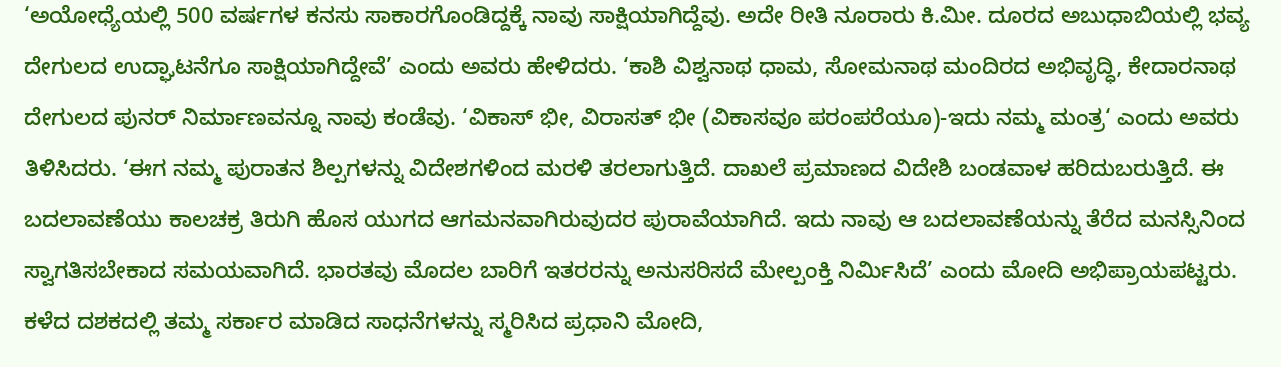‘ಅಯೋಧ್ಯೆಯಲ್ಲಿ 500 ವರ್ಷಗಳ ಕನಸು ಸಾಕಾರಗೊಂಡಿದ್ದಕ್ಕೆ ನಾವು ಸಾಕ್ಷಿಯಾಗಿದ್ದೆವು. ಅದೇ ರೀತಿ ನೂರಾರು ಕಿ.ಮೀ. ದೂರದ ಅಬುಧಾಬಿಯಲ್ಲಿ ಭವ್ಯ ದೇಗುಲದ ಉದ್ಘಾಟನೆಗೂ ಸಾಕ್ಷಿಯಾಗಿದ್ದೇವೆ’ ಎಂದು ಅವರು ಹೇಳಿದರು. ‘ಕಾಶಿ ವಿಶ್ವನಾಥ ಧಾಮ, ಸೋಮನಾಥ ಮಂದಿರದ ಅಭಿವೃದ್ಧಿ, ಕೇದಾರನಾಥ ದೇಗುಲದ ಪುನರ್ ನಿರ್ಮಾಣವನ್ನೂ ನಾವು ಕಂಡೆವು. ‘ವಿಕಾಸ್ ಭೀ, ವಿರಾಸತ್ ಭೀ (ವಿಕಾಸವೂ ಪರಂಪರೆಯೂ)-ಇದು ನಮ್ಮ ಮಂತ್ರ‘ ಎಂದು ಅವರು ತಿಳಿಸಿದರು. ‘ಈಗ ನಮ್ಮ ಪುರಾತನ ಶಿಲ್ಪಗಳನ್ನು ವಿದೇಶಗಳಿಂದ ಮರಳಿ ತರಲಾಗುತ್ತಿದೆ. ದಾಖಲೆ ಪ್ರಮಾಣದ ವಿದೇಶಿ ಬಂಡವಾಳ ಹರಿದುಬರುತ್ತಿದೆ. ಈ ಬದಲಾವಣೆಯು ಕಾಲಚಕ್ರ ತಿರುಗಿ ಹೊಸ ಯುಗದ ಆಗಮನವಾಗಿರುವುದರ ಪುರಾವೆಯಾಗಿದೆ. ಇದು ನಾವು ಆ ಬದಲಾವಣೆಯನ್ನು ತೆರೆದ ಮನಸ್ಸಿನಿಂದ ಸ್ವಾಗತಿಸಬೇಕಾದ ಸಮಯವಾಗಿದೆ. ಭಾರತವು ಮೊದಲ ಬಾರಿಗೆ ಇತರರನ್ನು ಅನುಸರಿಸದೆ ಮೇಲ್ಪಂಕ್ತಿ ನಿರ್ಮಿಸಿದೆ’ ಎಂದು ಮೋದಿ ಅಭಿಪ್ರಾಯಪಟ್ಟರು. ಕಳೆದ ದಶಕದಲ್ಲಿ ತಮ್ಮ ಸರ್ಕಾರ ಮಾಡಿದ ಸಾಧನೆಗಳನ್ನು ಸ್ಮರಿಸಿದ ಪ್ರಧಾನಿ ಮೋದಿ,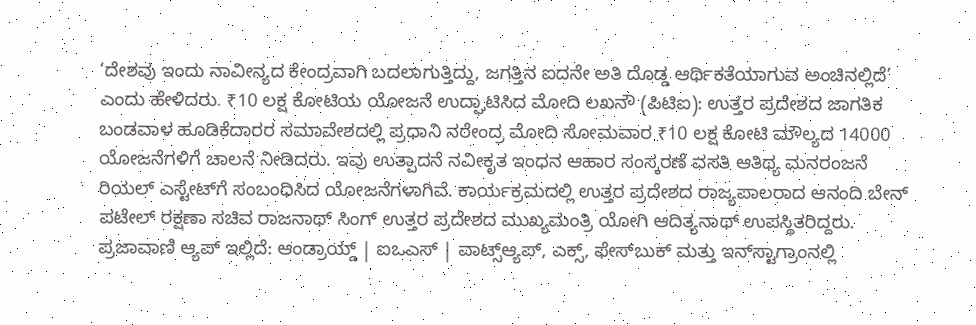‘ದೇಶವು ಇಂದು ನಾವೀನ್ಯದ ಕೇಂದ್ರವಾಗಿ ಬದಲಾಗುತ್ತಿದ್ದು, ಜಗತ್ತಿನ ಐದನೇ ಅತಿ ದೊಡ್ಡ ಆರ್ಥಿಕತೆಯಾಗುವ ಅಂಚಿನಲ್ಲಿದೆ’ ಎಂದು ಹೇಳಿದರು. ₹10 ಲಕ್ಷ ಕೋಟಿಯ ಯೋಜನೆ ಉದ್ಘಾಟಿಸಿದ ಮೋದಿ ಲಖನೌ (ಪಿಟಿಐ): ಉತ್ತರ ಪ್ರದೇಶದ ಜಾಗತಿಕ ಬಂಡವಾಳ ಹೂಡಿಕೆದಾರರ ಸಮಾವೇಶದಲ್ಲಿ ಪ್ರಧಾನಿ ನರೇಂದ್ರ ಮೋದಿ ಸೋಮವಾರ ₹10 ಲಕ್ಷ ಕೋಟಿ ಮೌಲ್ಯದ 14000 ಯೋಜನೆಗಳಿಗೆ ಚಾಲನೆ ನೀಡಿದರು. ಇವು ಉತ್ಪಾದನೆ ನವೀಕೃತ ಇಂಧನ ಆಹಾರ ಸಂಸ್ಕರಣೆ ವಸತಿ ಆತಿಥ್ಯ ಮನರಂಜನೆ ರಿಯಲ್ ಎಸ್ಟೇಟ್‌ಗೆ ಸಂಬಂಧಿಸಿದ ಯೋಜನೆಗಳಾಗಿವೆ. ಕಾರ್ಯಕ್ರಮದಲ್ಲಿ ಉತ್ತರ ಪ್ರದೇಶದ ರಾಜ್ಯಪಾಲರಾದ ಆನಂದಿ ಬೇನ್ ಪಟೇಲ್ ರಕ್ಷಣಾ ಸಚಿವ ರಾಜನಾಥ್ ಸಿಂಗ್ ಉತ್ತರ ಪ್ರದೇಶದ ಮುಖ್ಯಮಂತ್ರಿ ಯೋಗಿ ಆದಿತ್ಯನಾಥ್ ಉಪಸ್ಥಿತರಿದ್ದರು. ಪ್ರಜಾವಾಣಿ ಆ್ಯಪ್ ಇಲ್ಲಿದೆ: ಆಂಡ್ರಾಯ್ಡ್ | ಐಒಎಸ್ | ವಾಟ್ಸ್ಆ್ಯಪ್, ಎಕ್ಸ್, ಫೇಸ್‌ಬುಕ್ ಮತ್ತು ಇನ್‌ಸ್ಟಾಗ್ರಾಂನಲ್ಲಿ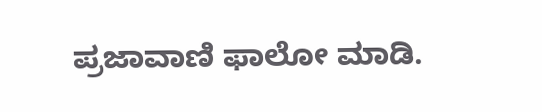ಪ್ರಜಾವಾಣಿ ಫಾಲೋ ಮಾಡಿ.